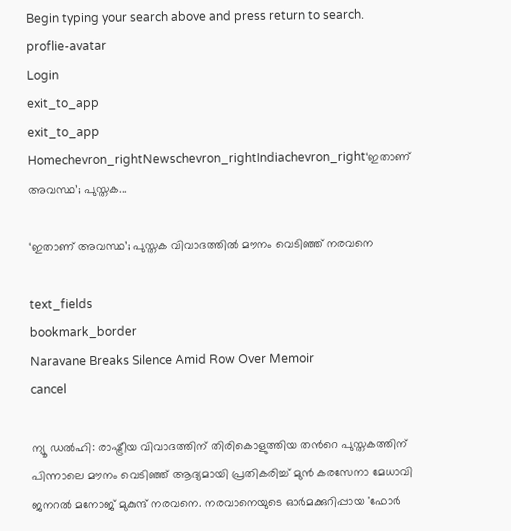Begin typing your search above and press return to search.
proflie-avatar
Login
exit_to_app
exit_to_app
Homechevron_rightNewschevron_rightIndiachevron_right‘ഇതാണ് അവസ്ഥ’; പുസ്തക...

‘ഇതാണ് അവസ്ഥ’; പുസ്തക വിവാദത്തിൽ മൗനം വെടിഞ്ഞ് നരവനെ

text_fields
bookmark_border
Naravane Breaks Silence Amid Row Over Memoir
cancel

ന്യൂ ഡൽഹി: രാഷ്ട്രീയ വിവാദത്തിന് തിരികൊളുത്തിയ തന്‍റെ പുസ്തകത്തിന് പിന്നാലെ മൗനം വെടിഞ്ഞ് ആദ്യമായി പ്രതികരിച്ച് മുൻ കരസേനാ മേധാവി ജനറൽ മനോജ് മുകുന്ദ് നരവനെ. നരവാനെയുടെ ഓർമക്കുറിപ്പായ 'ഫോർ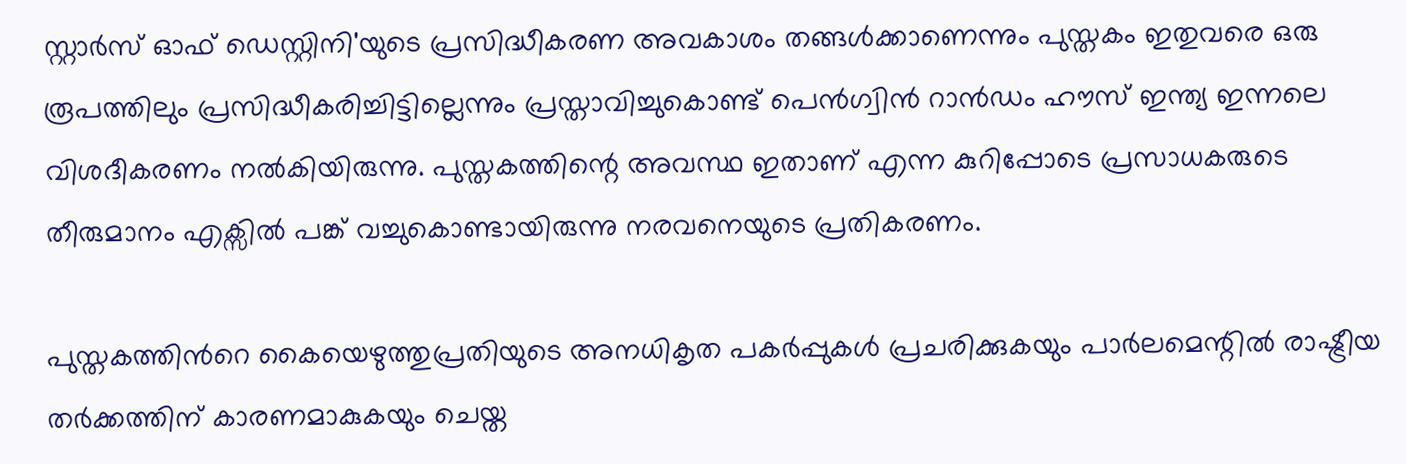സ്റ്റാർസ് ഓഫ് ഡെസ്റ്റിനി'യുടെ പ്രസിദ്ധീകരണ അവകാശം തങ്ങൾക്കാണെന്നും പുസ്തകം ഇതുവരെ ഒരു രൂപത്തിലും പ്രസിദ്ധീകരിച്ചിട്ടില്ലെന്നും പ്രസ്താവിച്ചുകൊണ്ട് പെൻഗ്വിൻ റാൻഡം ഹൗസ് ഇന്ത്യ ഇന്നലെ വിശദീകരണം നൽകിയിരുന്നു. പുസ്തകത്തിന്റെ അവസ്ഥ ഇതാണ് എന്ന കുറിപ്പോടെ പ്രസാധകരുടെ തീരുമാനം എക്സിൽ പങ്ക് വച്ചുകൊണ്ടായിരുന്നു നരവനെയുടെ പ്രതികരണം.

പുസ്തകത്തിന്‍റെ കൈയെഴുത്തുപ്രതിയുടെ അനധികൃത പകർപ്പുകൾ പ്രചരിക്കുകയും പാർലമെന്റിൽ രാഷ്ട്രീയ തർക്കത്തിന് കാരണമാകുകയും ചെയ്ത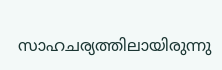സാഹചര്യത്തിലായിരുന്നു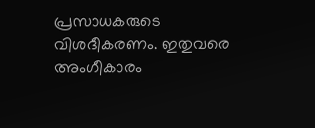പ്രസാധകരുടെ വിശദീകരണം. ഇതുവരെ അംഗീകാരം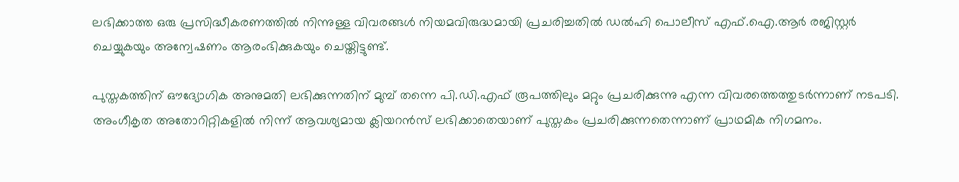ലഭിക്കാത്ത ഒരു പ്രസിദ്ധീകരണത്തിൽ നിന്നുള്ള വിവരങ്ങൾ നിയമവിരുദ്ധമായി പ്രചരിച്ചതിൽ ഡൽഹി പൊലീസ് എഫ്‌.ഐ.ആർ രജിസ്റ്റർ ചെയ്യുകയും അന്വേഷണം ആരംഭിക്കുകയും ചെയ്തിട്ടുണ്ട്.

പുസ്തകത്തിന് ഔദ്യോഗിക അനുമതി ലഭിക്കുന്നതിന് മുമ്പ് തന്നെ പി.ഡി.എഫ് രൂപത്തിലും മറ്റും പ്രചരിക്കുന്നു എന്ന വിവരത്തെത്തുടർന്നാണ് നടപടി. അംഗീകൃത അതോറിറ്റികളിൽ നിന്ന് ആവശ്യമായ ക്ലിയറൻസ് ലഭിക്കാതെയാണ് പുസ്തകം പ്രചരിക്കുന്നതെന്നാണ് പ്രാഥമിക നിഗമനം.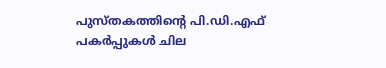പുസ്തകത്തിന്റെ പി.ഡി.എഫ് പകർപ്പുകൾ ചില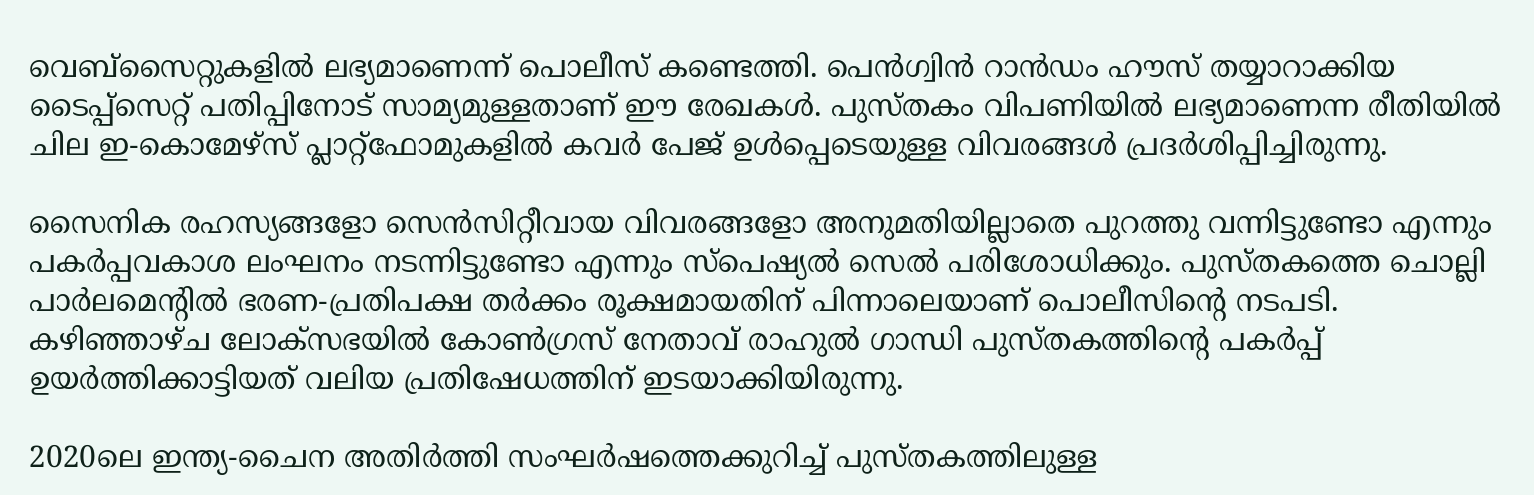വെബ്സൈറ്റുകളിൽ ലഭ്യമാണെന്ന് പൊലീസ് കണ്ടെത്തി. പെൻഗ്വിൻ റാൻഡം ഹൗസ് തയ്യാറാക്കിയ ടൈപ്പ്സെറ്റ് പതിപ്പിനോട് സാമ്യമുള്ളതാണ് ഈ രേഖകൾ. പുസ്തകം വിപണിയിൽ ലഭ്യമാണെന്ന രീതിയിൽ ചില ഇ-കൊമേഴ്സ് പ്ലാറ്റ്‌ഫോമുകളിൽ കവർ പേജ് ഉൾപ്പെടെയുള്ള വിവരങ്ങൾ പ്രദർശിപ്പിച്ചിരുന്നു.

സൈനിക രഹസ്യങ്ങളോ സെൻസിറ്റീവായ വിവരങ്ങളോ അനുമതിയില്ലാതെ പുറത്തു വന്നിട്ടുണ്ടോ എന്നും പകർപ്പവകാശ ലംഘനം നടന്നിട്ടുണ്ടോ എന്നും സ്പെഷ്യൽ സെൽ പരിശോധിക്കും. പുസ്തകത്തെ ചൊല്ലി പാർലമെന്റിൽ ഭരണ-പ്രതിപക്ഷ തർക്കം രൂക്ഷമായതിന് പിന്നാലെയാണ് പൊലീസിന്റെ നടപടി. കഴിഞ്ഞാഴ്ച ലോക്സഭയിൽ കോൺഗ്രസ് നേതാവ് രാഹുൽ ഗാന്ധി പുസ്തകത്തിന്റെ പകർപ്പ് ഉയർത്തിക്കാട്ടിയത് വലിയ പ്രതിഷേധത്തിന് ഇടയാക്കിയിരുന്നു.

2020ലെ ഇന്ത്യ-ചൈന അതിർത്തി സംഘർഷത്തെക്കുറിച്ച് പുസ്തകത്തിലുള്ള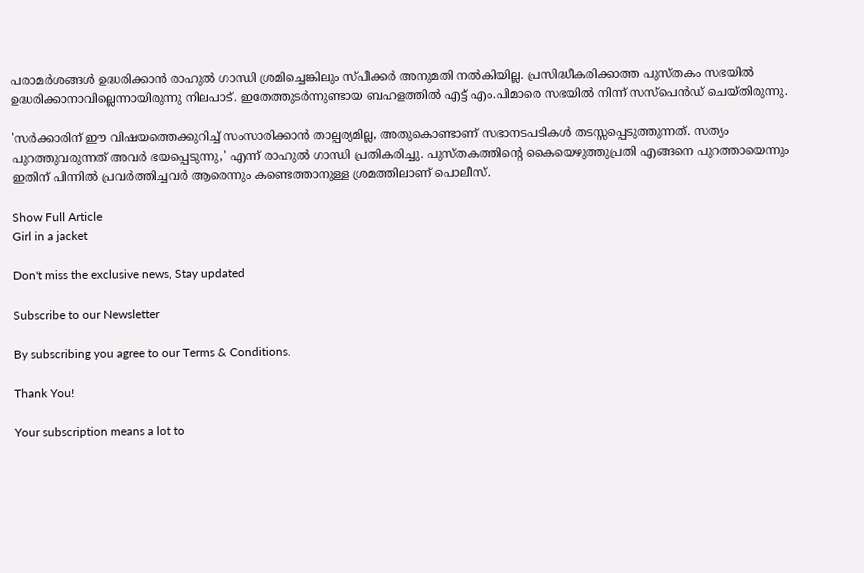പരാമർശങ്ങൾ ഉദ്ധരിക്കാൻ രാഹുൽ ഗാന്ധി ശ്രമിച്ചെങ്കിലും സ്പീക്കർ അനുമതി നൽകിയില്ല. പ്രസിദ്ധീകരിക്കാത്ത പുസ്തകം സഭയിൽ ഉദ്ധരിക്കാനാവില്ലെന്നായിരുന്നു നിലപാട്. ഇതേത്തുടർന്നുണ്ടായ ബഹളത്തിൽ എട്ട് എം.പിമാരെ സഭയിൽ നിന്ന് സസ്പെൻഡ് ചെയ്തിരുന്നു.

'സർക്കാരിന് ഈ വിഷയത്തെക്കുറിച്ച് സംസാരിക്കാൻ താല്പര്യമില്ല, അതുകൊണ്ടാണ് സഭാനടപടികൾ തടസ്സപ്പെടുത്തുന്നത്. സത്യം പുറത്തുവരുന്നത് അവർ ഭയപ്പെടുന്നു,' എന്ന് രാഹുൽ ഗാന്ധി പ്രതികരിച്ചു. പുസ്തകത്തിന്റെ കൈയെഴുത്തുപ്രതി എങ്ങനെ പുറത്തായെന്നും ഇതിന് പിന്നിൽ പ്രവർത്തിച്ചവർ ആരെന്നും കണ്ടെത്താനുള്ള ശ്രമത്തിലാണ് പൊലീസ്.

Show Full Article
Girl in a jacket

Don't miss the exclusive news, Stay updated

Subscribe to our Newsletter

By subscribing you agree to our Terms & Conditions.

Thank You!

Your subscription means a lot to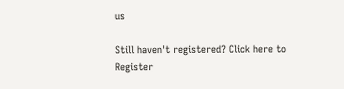us

Still haven't registered? Click here to Register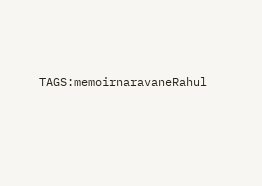TAGS:memoirnaravaneRahul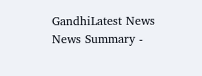GandhiLatest News
News Summary -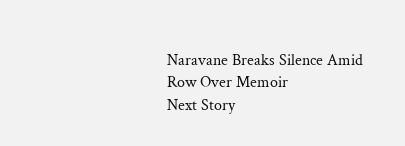Naravane Breaks Silence Amid Row Over Memoir
Next Story